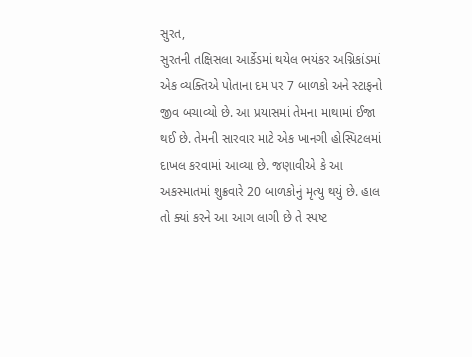સુરત,
સુરતની તક્ષિસલા આર્કેડમાં થયેલ ભયંકર અગ્નિકાંડમાં એક વ્યક્તિએ પોતાના દમ પર 7 બાળકો અને સ્ટાફનો જીવ બચાવ્યો છે. આ પ્રયાસમાં તેમના માથામાં ઈજા થઈ છે. તેમની સારવાર માટે એક ખાનગી હોસ્પિટલમાં દાખલ કરવામાં આવ્યા છે. જણાવીએ કે આ અકસ્માતમાં શુક્રવારે 20 બાળકોનું મૃત્યુ થયું છે. હાલ તો ક્યાં કરને આ આગ લાગી છે તે સ્પષ્ટ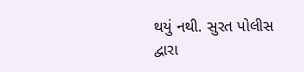થયું નથી. સુરત પોલીસ દ્વારા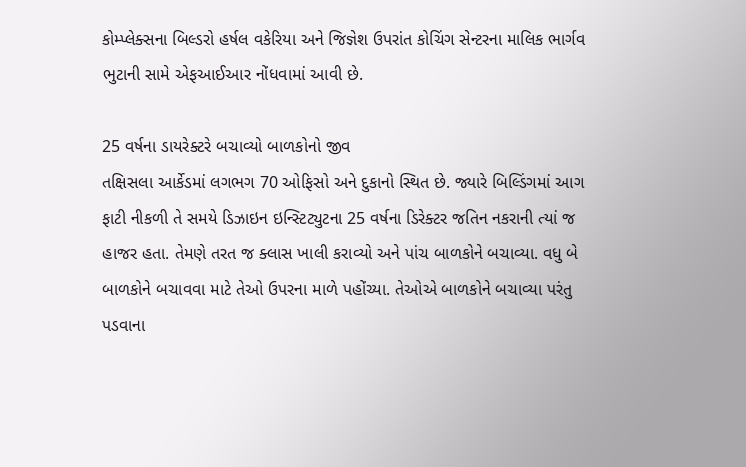કોમ્પ્લેક્સના બિલ્ડરો હર્ષલ વકેરિયા અને જિજ્ઞેશ ઉપરાંત કોચિંગ સેન્ટરના માલિક ભાર્ગવ ભુટાની સામે એફઆઈઆર નોંધવામાં આવી છે.

25 વર્ષના ડાયરેક્ટરે બચાવ્યો બાળકોનો જીવ
તક્ષિસલા આર્કેડમાં લગભગ 70 ઓફિસો અને દુકાનો સ્થિત છે. જ્યારે બિલ્ડિંગમાં આગ ફાટી નીકળી તે સમયે ડિઝાઇન ઇન્સ્ટિટ્યુટના 25 વર્ષના ડિરેક્ટર જતિન નકરાની ત્યાં જ હાજર હતા. તેમણે તરત જ ક્લાસ ખાલી કરાવ્યો અને પાંચ બાળકોને બચાવ્યા. વધુ બે બાળકોને બચાવવા માટે તેઓ ઉપરના માળે પહોંચ્યા. તેઓએ બાળકોને બચાવ્યા પરંતુ પડવાના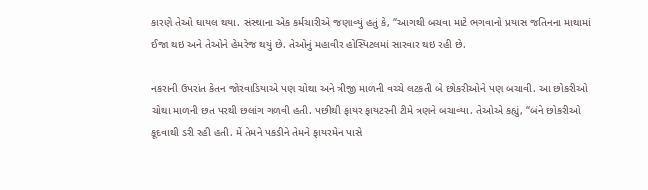કારણે તેઓ ઘાયલ થયા. સંસ્થાના એક કર્મચારીએ જણાવ્યું હતું કે, “આગથી બચવા માટે ભગવાનો પ્રયાસ જતિનના માથામાં ઈજા થઇ અને તેઓને હેમરેજ થયું છે. તેઓનું મહાવીર હોસ્પિટલમાં સારવાર થઇ રહી છે.

નકરાની ઉપરાંત કેતન જોરવાડિયાએ પણ ચોથા અને ત્રીજી માળની વચ્ચે લટકતી બે છોકરીઓને પણ બચાવી. આ છોકરીઓ ચોથા માળની છત પરથી છલાંગ ગળવી હતી. પછીથી ફાયર ફાયટરની ટીમે ત્રણને બચાવ્યા. તેઓએ કહ્યું, “બંને છોકરીઓ કૂદવાથી ડરી રહી હતી. મેં તેમને પકડીને તેમને ફાયરમેન પાસે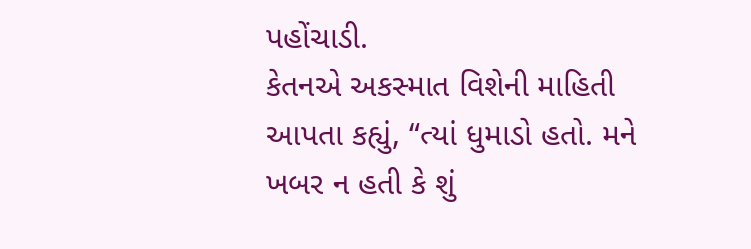પહોંચાડી.
કેતનએ અકસ્માત વિશેની માહિતી આપતા કહ્યું, “ત્યાં ધુમાડો હતો. મને ખબર ન હતી કે શું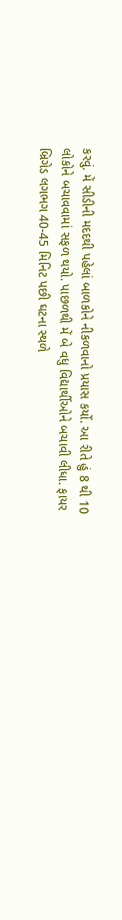કરવું. મેં સીડીની મદદથી પહેલાં બાળકોને નીકળવાનો પ્રયાસ કર્યો. આ રીતે હું 8 થી 10 લોકોને બચાવવામાં સફળ થયો. પાછળથી મેં બે વધુ વિદ્યાર્થીઓને બચાવી લીધા. ફાયર બ્રિગેડ લગભગ 40-45 મિનિટ પછી ઘટના સ્થળે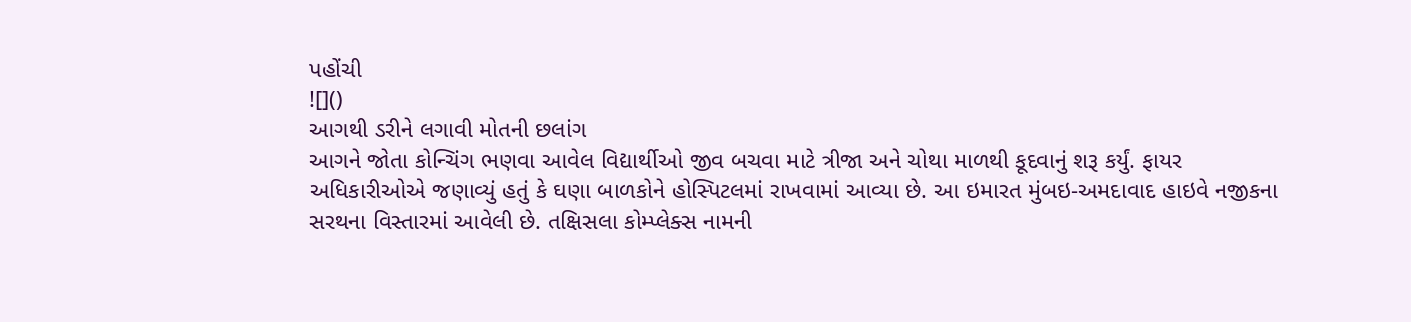પહોંચી
![]()
આગથી ડરીને લગાવી મોતની છલાંગ
આગને જોતા કોન્ચિંગ ભણવા આવેલ વિદ્યાર્થીઓ જીવ બચવા માટે ત્રીજા અને ચોથા માળથી કૂદવાનું શરૂ કર્યું. ફાયર અધિકારીઓએ જણાવ્યું હતું કે ઘણા બાળકોને હોસ્પિટલમાં રાખવામાં આવ્યા છે. આ ઇમારત મુંબઇ-અમદાવાદ હાઇવે નજીકના સરથના વિસ્તારમાં આવેલી છે. તક્ષિસલા કોમ્પ્લેક્સ નામની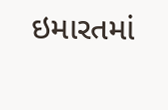ઇમારતમાં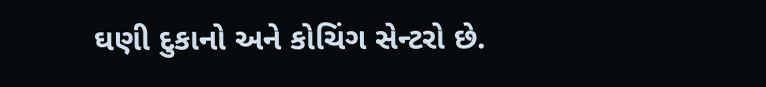ઘણી દુકાનો અને કોચિંગ સેન્ટરો છે.